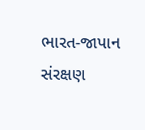ભારત-જાપાન સંરક્ષણ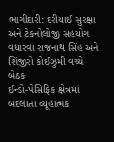ભાગીદારી: દરીયાઈ સુરક્ષા અને ટેકનોલોજી સહયોગ વધારવા રાજનાથ સિંહ અને શિંજીરો કોઈઝુમી વચ્ચે બેઠક
ઈન્ડો-પેસિફિક ક્ષેત્રમાં બદલાતા વ્યૂહાત્મક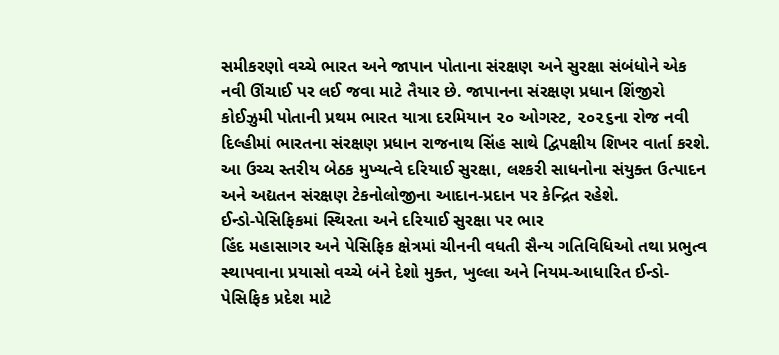સમીકરણો વચ્ચે ભારત અને જાપાન પોતાના સંરક્ષણ અને સુરક્ષા સંબંધોને એક નવી ઊંચાઈ પર લઈ જવા માટે તૈયાર છે. જાપાનના સંરક્ષણ પ્રધાન શિંજીરો કોઈઝુમી પોતાની પ્રથમ ભારત યાત્રા દરમિયાન ૨૦ ઓગસ્ટ, ૨૦૨૬ના રોજ નવી દિલ્હીમાં ભારતના સંરક્ષણ પ્રધાન રાજનાથ સિંહ સાથે દ્વિપક્ષીય શિખર વાર્તા કરશે. આ ઉચ્ચ સ્તરીય બેઠક મુખ્યત્વે દરિયાઈ સુરક્ષા, લશ્કરી સાધનોના સંયુક્ત ઉત્પાદન અને અદ્યતન સંરક્ષણ ટેકનોલોજીના આદાન-પ્રદાન પર કેન્દ્રિત રહેશે.
ઈન્ડો-પેસિફિકમાં સ્થિરતા અને દરિયાઈ સુરક્ષા પર ભાર
હિંદ મહાસાગર અને પેસિફિક ક્ષેત્રમાં ચીનની વધતી સૈન્ય ગતિવિધિઓ તથા પ્રભુત્વ સ્થાપવાના પ્રયાસો વચ્ચે બંને દેશો મુક્ત, ખુલ્લા અને નિયમ-આધારિત ઈન્ડો-પેસિફિક પ્રદેશ માટે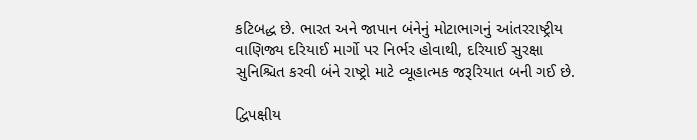કટિબદ્ધ છે. ભારત અને જાપાન બંનેનું મોટાભાગનું આંતરરાષ્ટ્રીય વાણિજ્ય દરિયાઈ માર્ગો પર નિર્ભર હોવાથી, દરિયાઈ સુરક્ષા સુનિશ્ચિત કરવી બંને રાષ્ટ્રો માટે વ્યૂહાત્મક જરૂરિયાત બની ગઈ છે.

દ્વિપક્ષીય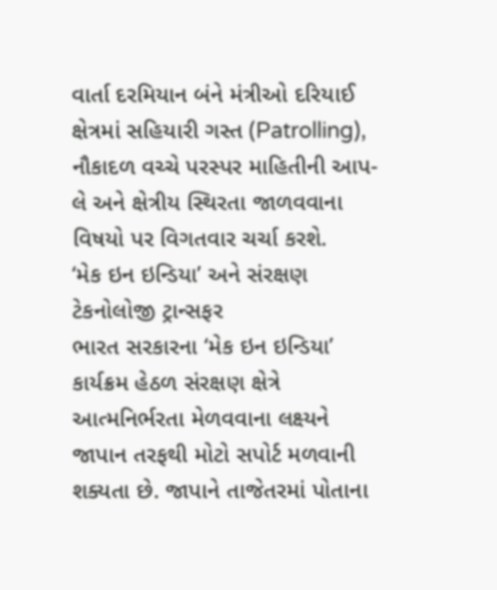વાર્તા દરમિયાન બંને મંત્રીઓ દરિયાઈ ક્ષેત્રમાં સહિયારી ગસ્ત (Patrolling), નૌકાદળ વચ્ચે પરસ્પર માહિતીની આપ-લે અને ક્ષેત્રીય સ્થિરતા જાળવવાના વિષયો પર વિગતવાર ચર્ચા કરશે.
‘મેક ઇન ઇન્ડિયા’ અને સંરક્ષણ ટેકનોલોજી ટ્રાન્સફર
ભારત સરકારના ‘મેક ઇન ઇન્ડિયા’ કાર્યક્રમ હેઠળ સંરક્ષણ ક્ષેત્રે આત્મનિર્ભરતા મેળવવાના લક્ષ્યને જાપાન તરફથી મોટો સપોર્ટ મળવાની શક્યતા છે. જાપાને તાજેતરમાં પોતાના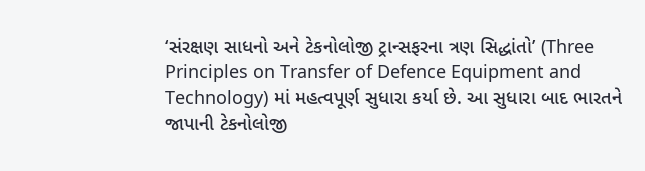‘સંરક્ષણ સાધનો અને ટેકનોલોજી ટ્રાન્સફરના ત્રણ સિદ્ધાંતો’ (Three Principles on Transfer of Defence Equipment and Technology) માં મહત્વપૂર્ણ સુધારા કર્યા છે. આ સુધારા બાદ ભારતને જાપાની ટેકનોલોજી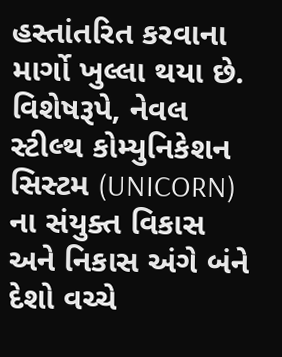હસ્તાંતરિત કરવાના માર્ગો ખુલ્લા થયા છે.
વિશેષરૂપે, નેવલ સ્ટીલ્થ કોમ્યુનિકેશન સિસ્ટમ (UNICORN) ના સંયુક્ત વિકાસ અને નિકાસ અંગે બંને દેશો વચ્ચે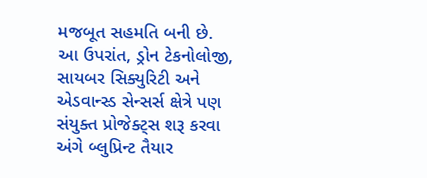મજબૂત સહમતિ બની છે. આ ઉપરાંત, ડ્રોન ટેકનોલોજી, સાયબર સિક્યુરિટી અને એડવાન્સ્ડ સેન્સર્સ ક્ષેત્રે પણ સંયુક્ત પ્રોજેક્ટ્સ શરૂ કરવા અંગે બ્લુપ્રિન્ટ તૈયાર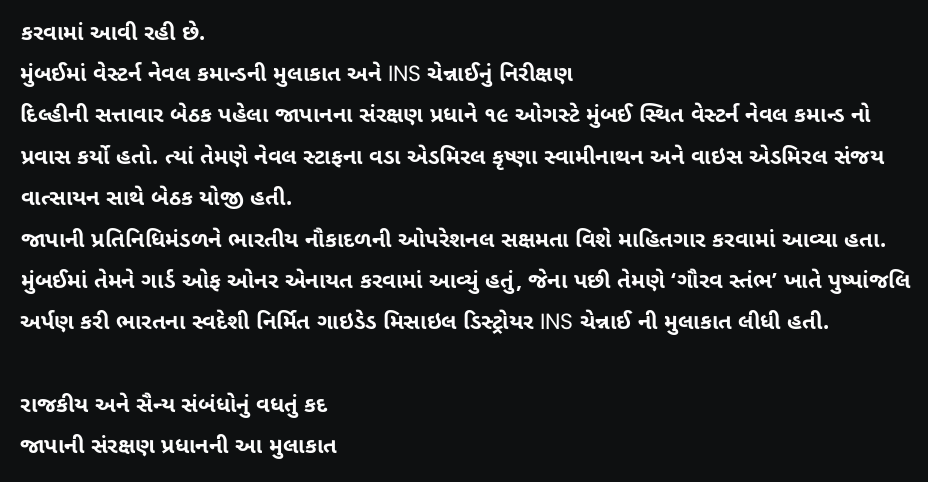કરવામાં આવી રહી છે.
મુંબઈમાં વેસ્ટર્ન નેવલ કમાન્ડની મુલાકાત અને INS ચેન્નાઈનું નિરીક્ષણ
દિલ્હીની સત્તાવાર બેઠક પહેલા જાપાનના સંરક્ષણ પ્રધાને ૧૯ ઓગસ્ટે મુંબઈ સ્થિત વેસ્ટર્ન નેવલ કમાન્ડ નો પ્રવાસ કર્યો હતો. ત્યાં તેમણે નેવલ સ્ટાફના વડા એડમિરલ કૃષ્ણા સ્વામીનાથન અને વાઇસ એડમિરલ સંજય વાત્સાયન સાથે બેઠક યોજી હતી.
જાપાની પ્રતિનિધિમંડળને ભારતીય નૌકાદળની ઓપરેશનલ સક્ષમતા વિશે માહિતગાર કરવામાં આવ્યા હતા. મુંબઈમાં તેમને ગાર્ડ ઓફ ઓનર એનાયત કરવામાં આવ્યું હતું, જેના પછી તેમણે ‘ગૌરવ સ્તંભ’ ખાતે પુષ્પાંજલિ અર્પણ કરી ભારતના સ્વદેશી નિર્મિત ગાઇડેડ મિસાઇલ ડિસ્ટ્રોયર INS ચેન્નાઈ ની મુલાકાત લીધી હતી.

રાજકીય અને સૈન્ય સંબંધોનું વધતું કદ
જાપાની સંરક્ષણ પ્રધાનની આ મુલાકાત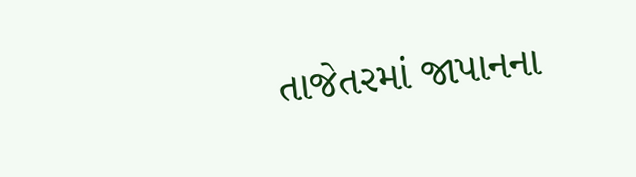તાજેતરમાં જાપાનના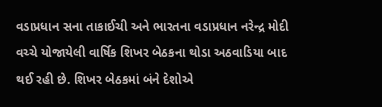વડાપ્રધાન સના તાકાઈચી અને ભારતના વડાપ્રધાન નરેન્દ્ર મોદી વચ્ચે યોજાયેલી વાર્ષિક શિખર બેઠકના થોડા અઠવાડિયા બાદ થઈ રહી છે. શિખર બેઠકમાં બંને દેશોએ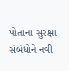પોતાના સુરક્ષા સંબંધોને નવી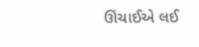ઊંચાઈએ લઈ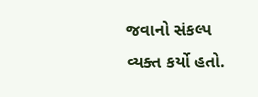જવાનો સંકલ્પ વ્યક્ત કર્યો હતો.